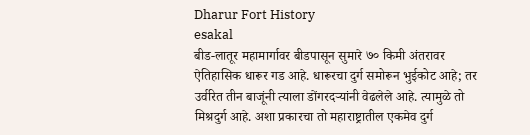Dharur Fort History
esakal
बीड-लातूर महामार्गावर बीडपासून सुमारे ७० किमी अंतरावर ऐतिहासिक धारूर गड आहे. धारूरचा दुर्ग समोरून भुईकोट आहे; तर उर्वरित तीन बाजूंनी त्याला डोंगरदऱ्यांनी वेढलेले आहे. त्यामुळे तो मिश्रदुर्ग आहे. अशा प्रकारचा तो महाराष्ट्रातील एकमेव दुर्ग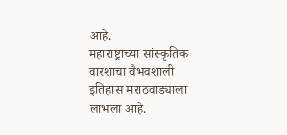आहे.
महाराष्ट्राच्या सांस्कृतिक वारशाचा वैभवशाली इतिहास मराठवाड्याला लाभला आहे.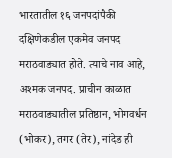भारतातील १६ जनपदांपैकी दक्षिणेकडील एकमेव जनपद मराठवाड्यात होते. त्याचे नाव आहे, अश्मक जनपद. प्राचीन काळात मराठवाड्यातील प्रतिष्ठान, भोगवर्धन (भोकर), तगर (तेर), नांदेड ही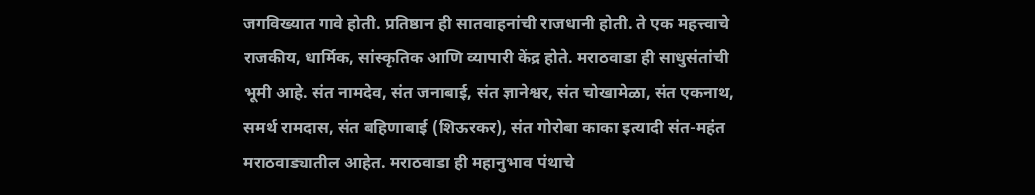जगविख्यात गावे होती. प्रतिष्ठान ही सातवाहनांची राजधानी होती. ते एक महत्त्वाचे राजकीय, धार्मिक, सांस्कृतिक आणि व्यापारी केंद्र होते. मराठवाडा ही साधुसंतांची भूमी आहे. संत नामदेव, संत जनाबाई, संत ज्ञानेश्वर, संत चोखामेळा, संत एकनाथ, समर्थ रामदास, संत बहिणाबाई (शिऊरकर), संत गोरोबा काका इत्यादी संत-महंत मराठवाड्यातील आहेत. मराठवाडा ही महानुभाव पंथाचे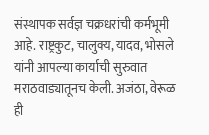संस्थापक सर्वज्ञ चक्रधरांची कर्मभूमी आहे. राष्ट्रकुट, चालुक्य, यादव, भोसले यांनी आपल्या कार्याची सुरुवात मराठवाड्यातूनच केली. अजंठा, वेरूळ ही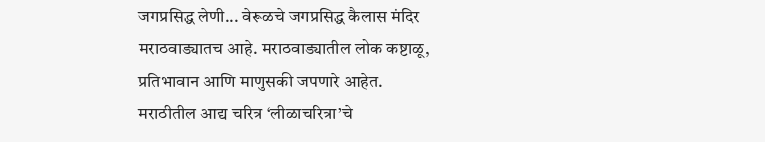जगप्रसिद्ध लेणी... वेरूळचे जगप्रसिद्ध कैलास मंदिर मराठवाड्यातच आहे. मराठवाड्यातील लोक कष्टाळू, प्रतिभावान आणि माणुसकी जपणारे आहेत. मराठीतील आद्य चरित्र ‘लीळाचरित्रा’चे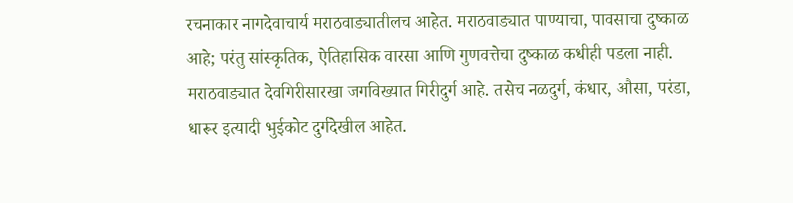रचनाकार नागदेवाचार्य मराठवाड्यातीलच आहेत. मराठवाड्यात पाण्याचा, पावसाचा दुष्काळ आहे; परंतु सांस्कृतिक, ऐतिहासिक वारसा आणि गुणवत्तेचा दुष्काळ कधीही पडला नाही. मराठवाड्यात देवगिरीसारखा जगविख्यात गिरीदुर्ग आहे. तसेच नळदुर्ग, कंधार, औसा, परंडा, धारूर इत्यादी भुईकोट दुर्गदेखील आहेत.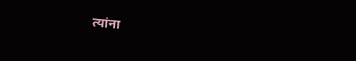त्यांना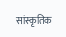सांस्कृतिक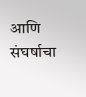आणि संघर्षाचा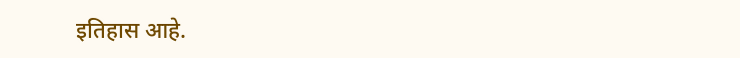इतिहास आहे.